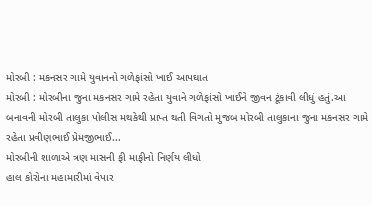મોરબી : મકનસર ગામે યુવાનનો ગળેફાંસો ખાઈ આપઘાત
મોરબી : મોરબીના જુના મકનસર ગામે રહેતા યુવાને ગળેફાંસો ખાઈને જીવન ટૂંકાવી લીધું હતું.આ બનાવની મોરબી તાલુકા પોલીસ મથકેથી પ્રાપ્ત થતી વિગતો મુજબ મોરબી તાલુકાના જુના મકનસર ગામે રહેતા પ્રવીણભાઈ પ્રેમજીભાઈ...
મોરબીની શાળાએ ત્રણ માસની ફી માફીનો નિર્ણય લીધો
હાલ કોરોના મહામારીમાં વેપાર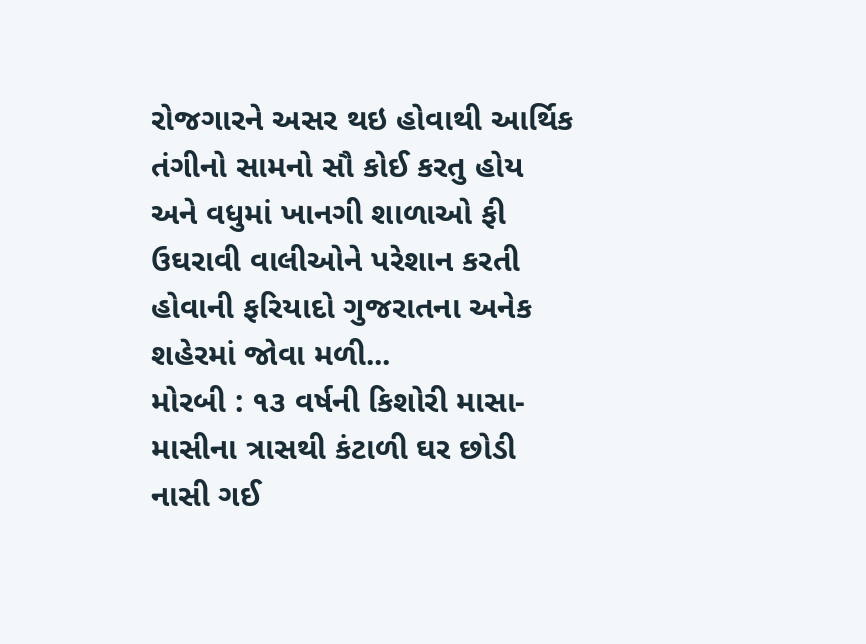રોજગારને અસર થઇ હોવાથી આર્થિક તંગીનો સામનો સૌ કોઈ કરતુ હોય અને વધુમાં ખાનગી શાળાઓ ફી ઉઘરાવી વાલીઓને પરેશાન કરતી હોવાની ફરિયાદો ગુજરાતના અનેક શહેરમાં જોવા મળી...
મોરબી : ૧૩ વર્ષની કિશોરી માસા-માસીના ત્રાસથી કંટાળી ઘર છોડી નાસી ગઈ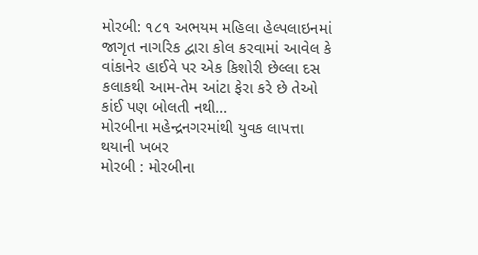મોરબી: ૧૮૧ અભયમ મહિલા હેલ્પલાઇનમાં જાગૃત નાગરિક દ્વારા કોલ કરવામાં આવેલ કે વાંકાનેર હાઈવે પર એક કિશોરી છેલ્લા દસ કલાકથી આમ-તેમ આંટા ફેરા કરે છે તેઓ કાંઈ પણ બોલતી નથી...
મોરબીના મહેન્દ્રનગરમાંથી યુવક લાપત્તા થયાની ખબર
મોરબી : મોરબીના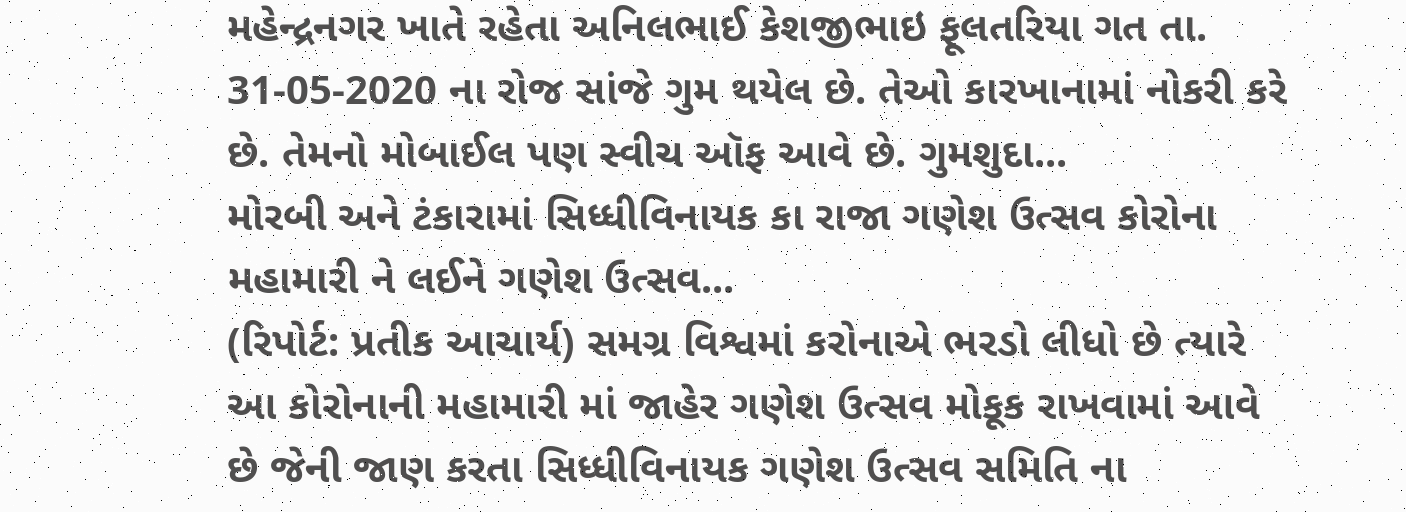મહેન્દ્રનગર ખાતે રહેતા અનિલભાઈ કેશજીભાઇ ફૂલતરિયા ગત તા. 31-05-2020 ના રોજ સાંજે ગુમ થયેલ છે. તેઓ કારખાનામાં નોકરી કરે છે. તેમનો મોબાઈલ પણ સ્વીચ ઑફ આવે છે. ગુમશુદા...
મોરબી અને ટંકારામાં સિધ્ધીવિનાયક કા રાજા ગણેશ ઉત્સવ કોરોના મહામારી ને લઈને ગણેશ ઉત્સવ...
(રિપોર્ટ: પ્રતીક આચાર્ય) સમગ્ર વિશ્વમાં કરોનાએ ભરડો લીધો છે ત્યારે આ કોરોનાની મહામારી માં જાહેર ગણેશ ઉત્સવ મોકૂક રાખવામાં આવે છે જેની જાણ કરતા સિધ્ધીવિનાયક ગણેશ ઉત્સવ સમિતિ ના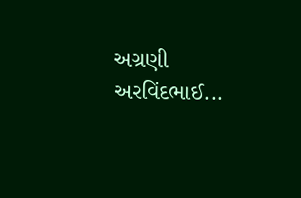અગ્રણી અરવિંદભાઈ...